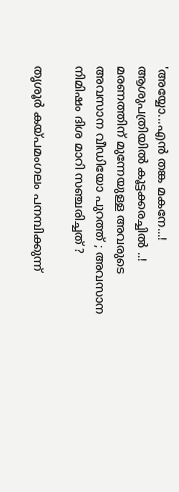'അയ്യോ...എൻ തങ്ക മകനേ...! ആശുപത്രിയിൽ കൂട്ടക്കരച്ചിൽ ..! മരണത്തിന് മുന്നേയുള്ള അവരുടെ അവസാന വീഡിയോ പുറത്ത് ; അവസാന നിമിഷം ദിശ മാറി സഞ്ചരിച്ചത് ?

തൃശൂർ കയ്പമംഗലം പനമ്പിക്കുന്ന്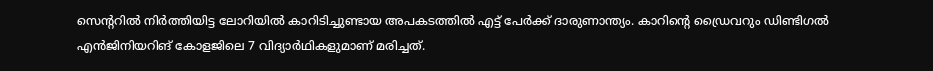സെന്ററിൽ നിർത്തിയിട്ട ലോറിയിൽ കാറിടിച്ചുണ്ടായ അപകടത്തിൽ എട്ട് പേർക്ക് ദാരുണാന്ത്യം. കാറിന്റെ ഡ്രൈവറും ഡിണ്ടിഗൽ എൻജിനിയറിങ് കോളജിലെ 7 വിദ്യാർഥികളുമാണ് മരിച്ചത്.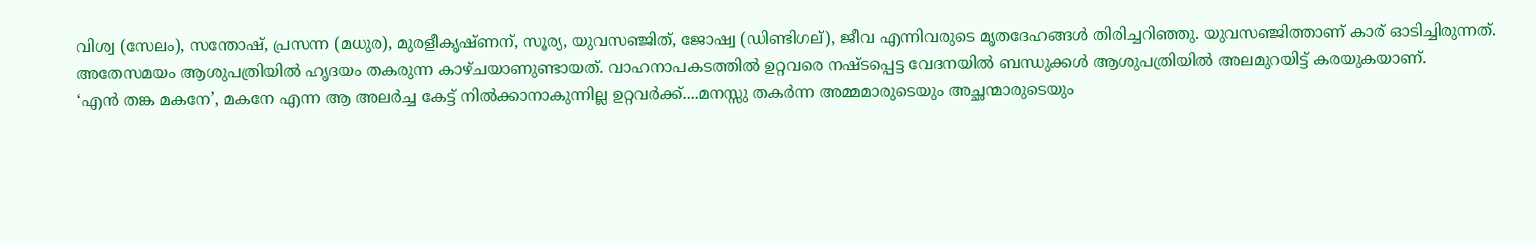വിശ്വ (സേലം), സന്തോഷ്, പ്രസന്ന (മധുര), മുരളീകൃഷ്ണന്, സൂര്യ, യുവസഞ്ജിത്, ജോഷ്വ (ഡിണ്ടിഗല്), ജീവ എന്നിവരുടെ മൃതദേഹങ്ങൾ തിരിച്ചറിഞ്ഞു. യുവസഞ്ജിത്താണ് കാര് ഓടിച്ചിരുന്നത്.
അതേസമയം ആശുപത്രിയിൽ ഹൃദയം തകരുന്ന കാഴ്ചയാണുണ്ടായത്. വാഹനാപകടത്തിൽ ഉറ്റവരെ നഷ്ടപ്പെട്ട വേദനയിൽ ബന്ധുക്കൾ ആശുപത്രിയിൽ അലമുറയിട്ട് കരയുകയാണ്.
‘എൻ തങ്ക മകനേ’, മകനേ എന്ന ആ അലർച്ച കേട്ട് നിൽക്കാനാകുന്നില്ല ഉറ്റവർക്ക്....മനസ്സു തകർന്ന അമ്മമാരുടെയും അച്ഛന്മാരുടെയും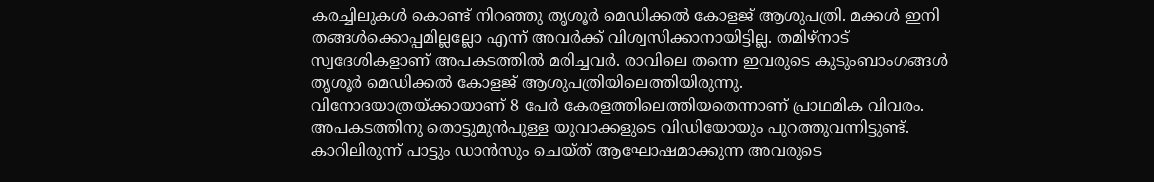കരച്ചിലുകൾ കൊണ്ട് നിറഞ്ഞു തൃശൂർ മെഡിക്കൽ കോളജ് ആശുപത്രി. മക്കൾ ഇനി തങ്ങൾക്കൊപ്പമില്ലല്ലോ എന്ന് അവർക്ക് വിശ്വസിക്കാനായിട്ടില്ല. തമിഴ്നാട് സ്വദേശികളാണ് അപകടത്തിൽ മരിച്ചവർ. രാവിലെ തന്നെ ഇവരുടെ കുടുംബാംഗങ്ങൾ തൃശൂർ മെഡിക്കൽ കോളജ് ആശുപത്രിയിലെത്തിയിരുന്നു.
വിനോദയാത്രയ്ക്കായാണ് 8 പേർ കേരളത്തിലെത്തിയതെന്നാണ് പ്രാഥമിക വിവരം. അപകടത്തിനു തൊട്ടുമുൻപുള്ള യുവാക്കളുടെ വിഡിയോയും പുറത്തുവന്നിട്ടുണ്ട്. കാറിലിരുന്ന് പാട്ടും ഡാൻസും ചെയ്ത് ആഘോഷമാക്കുന്ന അവരുടെ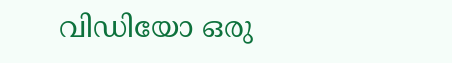വിഡിയോ ഒരു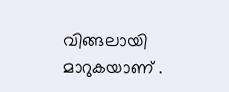വിങ്ങലായി മാറുകയാണ് .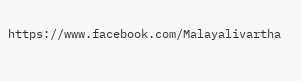https://www.facebook.com/Malayalivartha